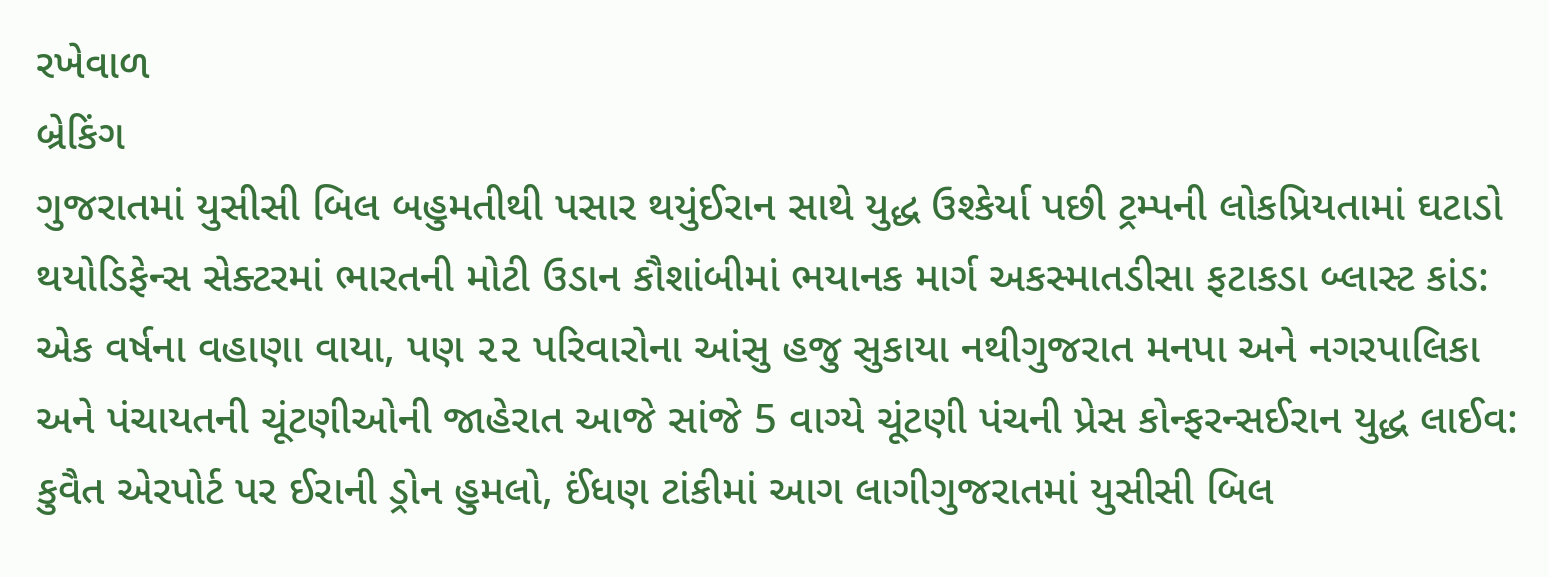રખેવાળ
બ્રેકિંગ
ગુજરાતમાં યુસીસી બિલ બહુમતીથી પસાર થયુંઈરાન સાથે યુદ્ધ ઉશ્કેર્યા પછી ટ્રમ્પની લોકપ્રિયતામાં ઘટાડો થયોડિફેન્સ સેક્ટરમાં ભારતની મોટી ઉડાન કૌશાંબીમાં ભયાનક માર્ગ અકસ્માતડીસા ફટાકડા બ્લાસ્ટ કાંડ: એક વર્ષના વહાણા વાયા, પણ ૨૨ પરિવારોના આંસુ હજુ સુકાયા નથીગુજરાત મનપા અને નગરપાલિકા અને પંચાયતની ચૂંટણીઓની જાહેરાત આજે સાંજે 5 વાગ્યે ચૂંટણી પંચની પ્રેસ કોન્ફરન્સઈરાન યુદ્ધ લાઈવ: કુવૈત એરપોર્ટ પર ઈરાની ડ્રોન હુમલો, ઈંધણ ટાંકીમાં આગ લાગીગુજરાતમાં યુસીસી બિલ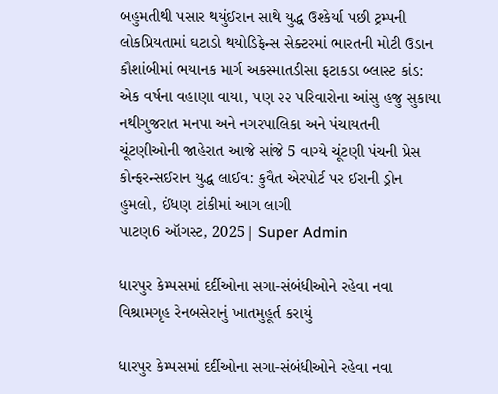બહુમતીથી પસાર થયુંઈરાન સાથે યુદ્ધ ઉશ્કેર્યા પછી ટ્રમ્પની લોકપ્રિયતામાં ઘટાડો થયોડિફેન્સ સેક્ટરમાં ભારતની મોટી ઉડાન કૌશાંબીમાં ભયાનક માર્ગ અકસ્માતડીસા ફટાકડા બ્લાસ્ટ કાંડ: એક વર્ષના વહાણા વાયા, પણ ૨૨ પરિવારોના આંસુ હજુ સુકાયા નથીગુજરાત મનપા અને નગરપાલિકા અને પંચાયતની ચૂંટણીઓની જાહેરાત આજે સાંજે 5 વાગ્યે ચૂંટણી પંચની પ્રેસ કોન્ફરન્સઈરાન યુદ્ધ લાઈવ: કુવૈત એરપોર્ટ પર ઈરાની ડ્રોન હુમલો, ઈંધણ ટાંકીમાં આગ લાગી
પાટણ6 ઑગસ્ટ, 2025| Super Admin

ધારપુર કેમ્પસમાં દર્દીઓના સગા-સંબંધીઓને રહેવા નવા વિશ્રામગૃહ રેનબસેરાનું ખાતમુહૂર્ત કરાયું

ધારપુર કેમ્પસમાં દર્દીઓના સગા-સંબંધીઓને રહેવા નવા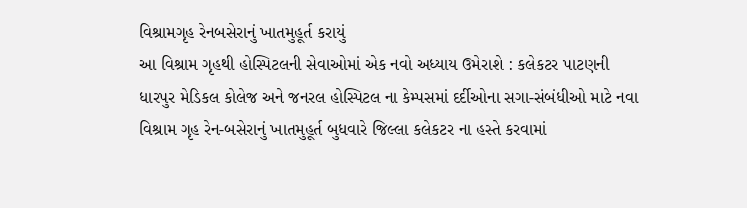વિશ્રામગૃહ રેનબસેરાનું ખાતમુહૂર્ત કરાયું
આ વિશ્રામ ગૃહથી હોસ્પિટલની સેવાઓમાં એક નવો અધ્યાય ઉમેરાશે : કલેકટર પાટણની ધારપુર મેડિકલ કોલેજ અને જનરલ હોસ્પિટલ ના કેમ્પસમાં દર્દીઓના સગા-સંબંધીઓ માટે નવા વિશ્રામ ગૃહ રેન-બસેરાનું ખાતમુહૂર્ત બુધવારે જિલ્લા કલેકટર ના હસ્તે કરવામાં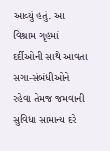આવ્યું હતું. આ વિશ્રામ ગૃહમાં દર્દીઓની સાથે આવતા સગા-સંબંધીઓને રહેવા તેમજ જમવાની સુવિધા સામાન્ય દરે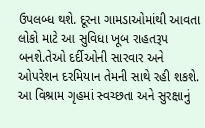ઉપલબ્ધ થશે. દૂરના ગામડાઓમાંથી આવતા લોકો માટે આ સુવિધા ખૂબ રાહતરૂપ બનશે.તેઓ દર્દીઓની સારવાર અને ઓપરેશન દરમિયાન તેમની સાથે રહી શકશે. આ વિશ્રામ ગૃહમાં સ્વચ્છતા અને સુરક્ષાનું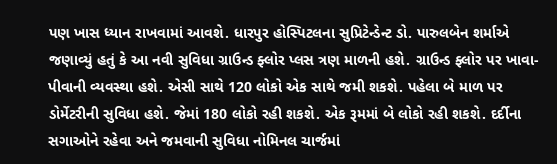પણ ખાસ ધ્યાન રાખવામાં આવશે. ધારપુર હોસ્પિટલના સુપ્રિટેન્ડેન્ટ ડો. પારુલબેન શર્માએ જણાવ્યું હતું કે આ નવી સુવિધા ગ્રાઉન્ડ ફ્લોર પ્લસ ત્રણ માળની હશે. ગ્રાઉન્ડ ફ્લોર પર ખાવા-પીવાની વ્યવસ્થા હશે. એસી સાથે 120 લોકો એક સાથે જમી શકશે. પહેલા બે માળ પર ડોર્મેટરીની સુવિધા હશે. જેમાં 180 લોકો રહી શકશે. એક રૂમમાં બે લોકો રહી શકશે. દર્દીના સગાઓને રહેવા અને જમવાની સુવિધા નોમિનલ ચાર્જમાં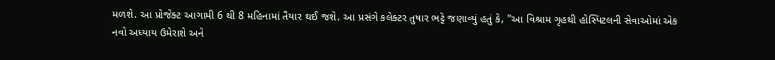મળશે. આ પ્રોજેક્ટ આગામી 6 થી 8 મહિનામાં તૈયાર થઈ જશે. આ પ્રસંગે કલેક્ટર તુષાર ભટ્ટે જણાવ્યું હતું કે, "આ વિશ્રામ ગૃહથી હોસ્પિટલની સેવાઓમાં એક નવો અધ્યાય ઉમેરાશે અને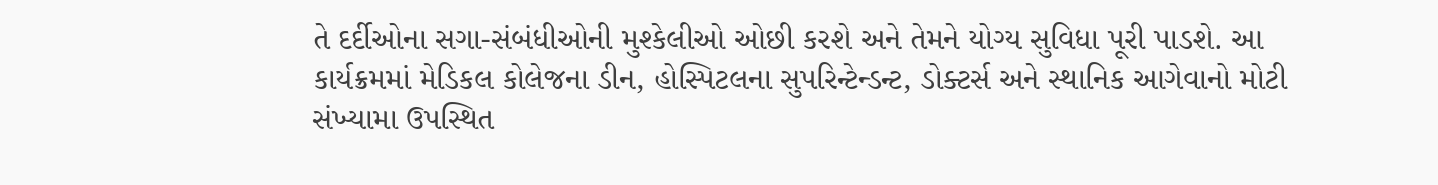તે દર્દીઓના સગા-સંબંધીઓની મુશ્કેલીઓ ઓછી કરશે અને તેમને યોગ્ય સુવિધા પૂરી પાડશે. આ કાર્યક્રમમાં મેડિકલ કોલેજના ડીન, હોસ્પિટલના સુપરિન્ટેન્ડન્ટ, ડોક્ટર્સ અને સ્થાનિક આગેવાનો મોટી સંખ્યામા ઉપસ્થિત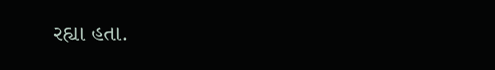રહ્યા હતા.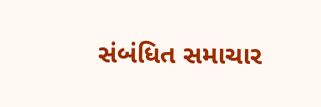સંબંધિત સમાચાર